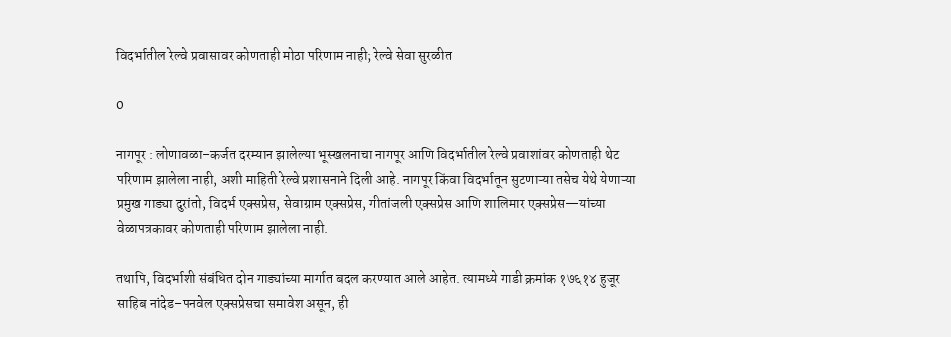विदर्भातील रेल्वे प्रवासावर कोणताही मोठा परिणाम नाही; रेल्वे सेवा सुरळीत

0

नागपूर : लोणावळा–कर्जत दरम्यान झालेल्या भूस्खलनाचा नागपूर आणि विदर्भातील रेल्वे प्रवाशांवर कोणताही थेट परिणाम झालेला नाही, अशी माहिती रेल्वे प्रशासनाने दिली आहे. नागपूर किंवा विदर्भातून सुटणाऱ्या तसेच येथे येणाऱ्या प्रमुख गाड्या दुरांतो, विदर्भ एक्सप्रेस, सेवाग्राम एक्सप्रेस, गीतांजली एक्सप्रेस आणि शालिमार एक्सप्रेस—यांच्या वेळापत्रकावर कोणताही परिणाम झालेला नाही.

तथापि, विदर्भाशी संबंधित दोन गाड्यांच्या मार्गात बदल करण्यात आले आहेत. त्यामध्ये गाडी क्रमांक १७६१४ हुजूर साहिब नांदेड–पनवेल एक्सप्रेसचा समावेश असून, ही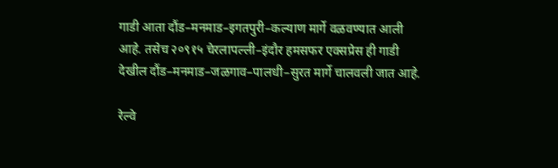गाडी आता दौंड–मनमाड–इगतपुरी–कल्याण मार्गे वळवण्यात आली आहे. तसेच २०९१५ चेरलापल्ली–इंदौर हमसफर एक्सप्रेस ही गाडी देखील दौंड–मनमाड–जळगाव–पालधी–सुरत मार्गे चालवली जात आहे.

रेल्वे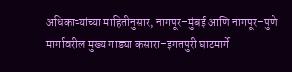अधिकाऱ्यांच्या माहितीनुसार, नागपूर–मुंबई आणि नागपूर–पुणे मार्गावरील मुख्य गाड्या कसारा–इगतपुरी घाटमार्गे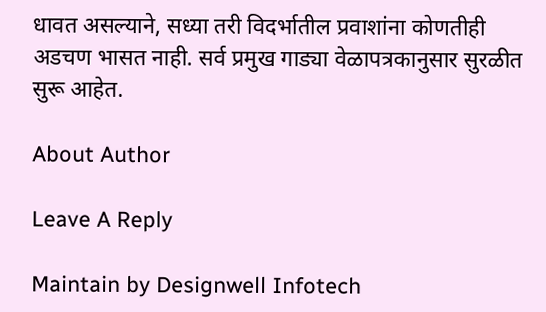धावत असल्याने, सध्या तरी विदर्भातील प्रवाशांना कोणतीही अडचण भासत नाही. सर्व प्रमुख गाड्या वेळापत्रकानुसार सुरळीत सुरू आहेत.

About Author

Leave A Reply

Maintain by Designwell Infotech